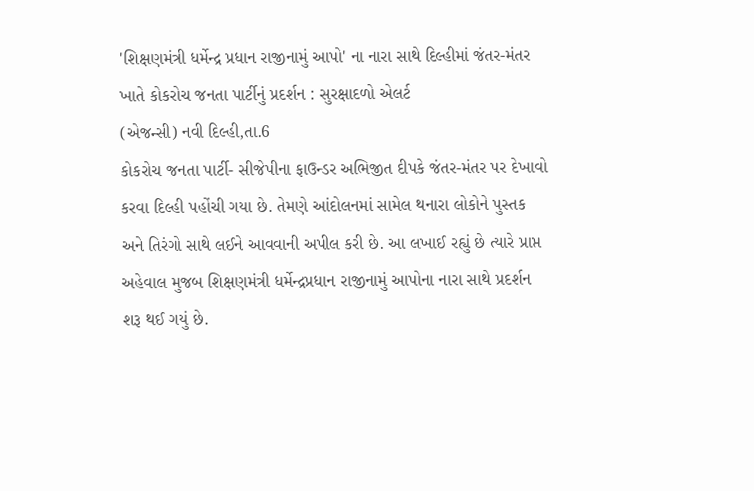'શિક્ષણમંત્રી ધર્મેન્દ્ર પ્રધાન રાજીનામું આપો' ના નારા સાથે દિલ્હીમાં જંતર-મંતર ખાતે કોકરોચ જનતા પાર્ટીનું પ્રદર્શન : સુરક્ષાદળો એલર્ટ
(એજન્સી) નવી દિલ્હી,તા.6
કોકરોચ જનતા પાર્ટી- સીજેપીના ફાઉન્ડર અભિજીત દીપકે જંતર-મંતર પર દેખાવો કરવા દિલ્હી પહોંચી ગયા છે. તેમણે આંદોલનમાં સામેલ થનારા લોકોને પુસ્તક અને તિરંગો સાથે લઈને આવવાની અપીલ કરી છે. આ લખાઈ રહ્યું છે ત્યારે પ્રાપ્ત અહેવાલ મુજબ શિક્ષણમંત્રી ધર્મેન્દ્રપ્રધાન રાજીનામું આપોના નારા સાથે પ્રદર્શન શરૂ થઈ ગયું છે.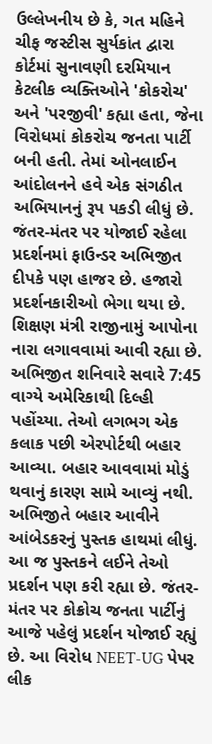ઉલ્લેખનીય છે કે, ગત મહિને ચીફ જસ્ટીસ સુર્યકાંત દ્વારા કોર્ટમાં સુનાવણી દરમિયાન કેટલીક વ્યક્તિઓને 'કોકરોચ' અને 'પરજીવી' કહ્યા હતા, જેના વિરોધમાં કોકરોચ જનતા પાર્ટી બની હતી. તેમાં ઓનલાઈન આંદોલનને હવે એક સંગઠીત અભિયાનનું રૂપ પકડી લીધું છે.
જંતર-મંતર પર યોજાઈ રહેલા પ્રદર્શનમાં ફાઉન્ડર અભિજીત દીપકે પણ હાજર છે. હજારો પ્રદર્શનકારીઓ ભેગા થયા છે. શિક્ષણ મંત્રી રાજીનામું આપોના નારા લગાવવામાં આવી રહ્યા છે.
અભિજીત શનિવારે સવારે 7:45 વાગ્યે અમેરિકાથી દિલ્હી પહોંચ્યા. તેઓ લગભગ એક કલાક પછી એરપોર્ટથી બહાર આવ્યા. બહાર આવવામાં મોડું થવાનું કારણ સામે આવ્યું નથી. અભિજીતે બહાર આવીને આંબેડકરનું પુસ્તક હાથમાં લીધું.
આ જ પુસ્તકને લઈને તેઓ પ્રદર્શન પણ કરી રહ્યા છે. જંતર-મંતર પર કોક્રોચ જનતા પાર્ટીનું આજે પહેલું પ્રદર્શન યોજાઈ રહ્યું છે. આ વિરોધ NEET-UG પેપર લીક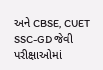અને CBSE, CUET SSC-GD જેવી પરીક્ષાઓમાં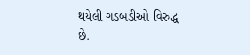થયેલી ગડબડીઓ વિરુદ્ધ છે.